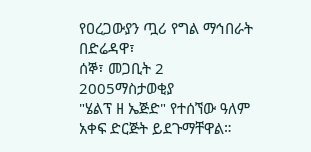የዐረጋውያን ጧሪ የግል ማኅበራት በድሬዳዋ፣
ሰኞ፣ መጋቢት 2 2005ማስታወቂያ
"ሄልፕ ዘ ኤጅድ" የተሰኘው ዓለም አቀፍ ድርጅት ይደጉማቸዋል።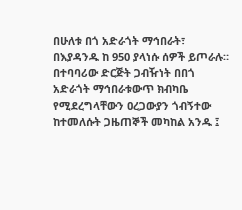በሁለቱ በጎ አድራጎት ማኅበራት፣ በእያዳንዱ ከ 950 ያላነሱ ሰዎች ይጦራሉ። በተባባሪው ድርጅት ጋብዥነት በበጎ አድራጎት ማኅበራቱውጥ ክብካቤ የሚደረግላቸውን ዐረጋውያን ጎብኝተው ከተመለሱት ጋዜጠኞች መካከል አንዱ ፤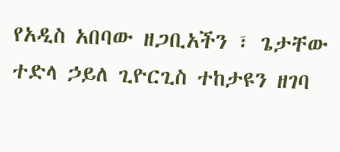የአዲስ አበባው ዘጋቢአችን ፣ ጌታቸው ተድላ ኃይለ ጊዮርጊስ ተከታዩን ዘገባ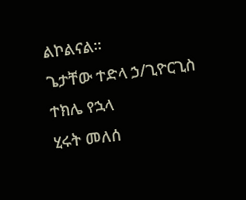ልኮልናል።
ጌታቸው ተድላ ኃ/ጊዮርጊስ
ተክሌ የኋላ
ሂሩት መለሰ